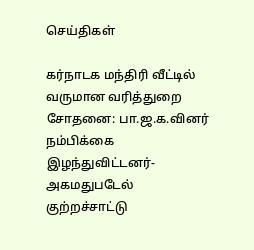செய்திகள்

கர்நாடக மந்திரி வீட்டில் வருமான வரித்துறை சோதனை: பா.ஜ.க.வினர் நம்பிக்கை இழந்துவிட்டனர்- அகமதுபடேல் குற்றச்சாட்டு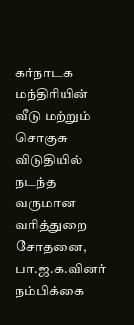கர்நாடக மந்திரியின் வீடு மற்றும் சொகுசு விடுதியில் நடந்த வருமான வரித்துறை சோதனை, பா.ஜ.க.வினர் நம்பிக்கை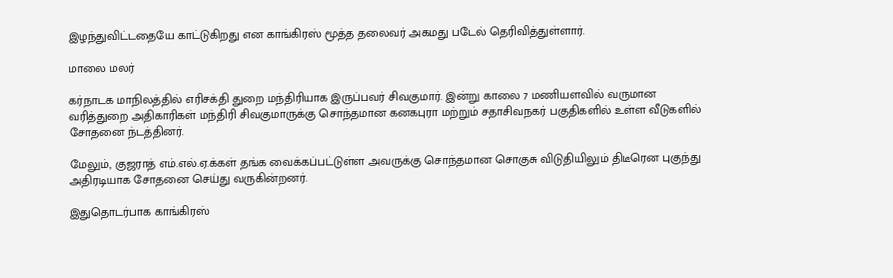இழந்துவிட்டதையே காட்டுகிறது என காங்கிரஸ் மூத்த தலைவர் அகமது படேல் தெரிவித்துள்ளார்.

மாலை மலர்

கர்நாடக மாநிலத்தில் எரிசக்தி துறை மந்திரியாக இருப்பவர் சிவகுமார். இன்று காலை 7 மணியளவில் வருமான வரித்துறை அதிகாரிகள் மந்திரி சிவகுமாருக்கு சொந்தமான கனகபுரா மற்றும் சதாசிவநகர் பகுதிகளில் உள்ள வீடுகளில் சோதனை ந்டத்தினர்.

மேலும், குஜராத் எம்.எல்.ஏ.க்கள் தங்க வைக்கப்பட்டுள்ள அவருக்கு சொந்தமான சொகுசு விடுதியிலும் திடீரென புகுந்து அதிரடியாக சோதனை செய்து வருகின்றனர்.

இதுதொடர்பாக காங்கிரஸ்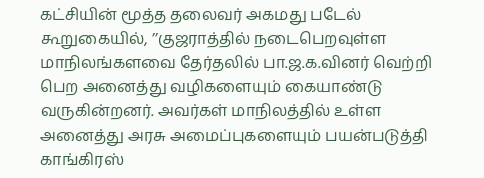கட்சியின் மூத்த தலைவர் அகமது படேல் கூறுகையில், ’’குஜராத்தில் நடைபெறவுள்ள மாநிலங்களவை தேர்தலில் பா.ஜ.க.வினர் வெற்றி பெற அனைத்து வழிகளையும் கையாண்டு வருகின்றனர். அவர்கள் மாநிலத்தில் உள்ள அனைத்து அரசு அமைப்புகளையும் பயன்படுத்தி காங்கிரஸ்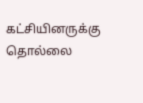கட்சியினருக்கு தொல்லை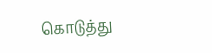கொடுத்து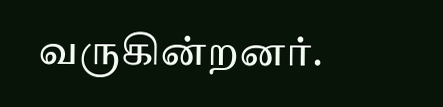வருகின்றனர்.